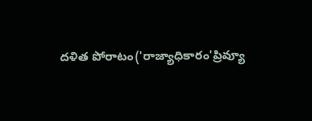దళిత పోరాటం('రాజ్యాధికారం'ప్రివ్యూ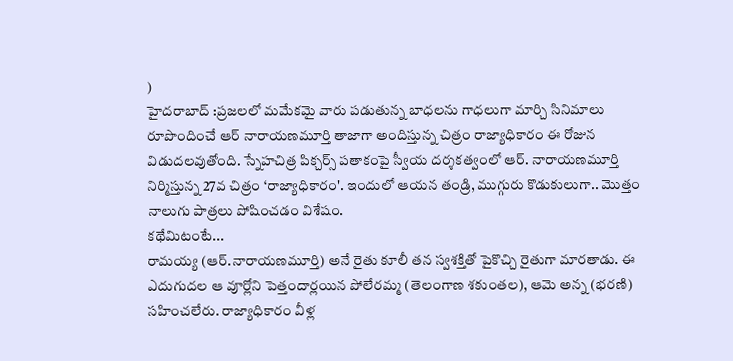)
హైదరాబాద్ :ప్రజలలో మమేకమై వారు పడుతున్న బాధలను గాధలుగా మార్చి సినిమాలు రూపొందించే ఆర్ నారాయణమూర్తి తాజాగా అందిస్తున్న చిత్రం రాజ్యాధికారం ఈ రోజున విడుదలవుతోంది. స్నేహచిత్ర పిక్చర్స్ పతాకంపై స్వీయ దర్శకత్వంలో ఆర్. నారాయణమూర్తి నిర్మిస్తున్న 27వ చిత్రం ‘రాజ్యాధికారం'. ఇందులో ఆయన తండ్రి, ముగ్గురు కొడుకులుగా.. మొత్తం నాలుగు పాత్రలు పోషించడం విశేషం.
కథేమిటంటే...
రామయ్య (ఆర్.నారాయణమూర్తి) అనే రైతు కూలీ తన స్వశక్తితో పైకొచ్చి రైతుగా మారతాడు. ఈ ఎదుగుదల ఆ వూర్లోని పెత్తందార్లయిన పోలేరమ్మ (తెలంగాణ శకుంతల), ఆమె అన్న (భరణి) సహించలేరు. రాజ్యాధికారం వీళ్ల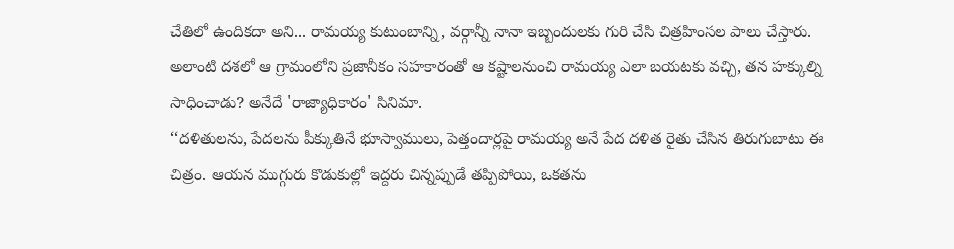చేతిలో ఉందికదా అని... రామయ్య కుటుంబాన్ని, వర్గాన్నీ నానా ఇబ్బందులకు గురి చేసి చిత్రహింసల పాలు చేస్తారు. అలాంటి దశలో ఆ గ్రామంలోని ప్రజానీకం సహకారంతో ఆ కష్టాలనుంచి రామయ్య ఎలా బయటకు వచ్చి, తన హక్కుల్ని సాధించాడు? అనేదే 'రాజ్యాధికారం' సినిమా.
‘‘దళితులను, పేదలను పీక్కుతినే భూస్వాములు, పెత్తందార్లపై రామయ్య అనే పేద దళిత రైతు చేసిన తిరుగుబాటు ఈ చిత్రం. ఆయన ముగ్గురు కొడుకుల్లో ఇద్దరు చిన్నప్పుడే తప్పిపోయి, ఒకతను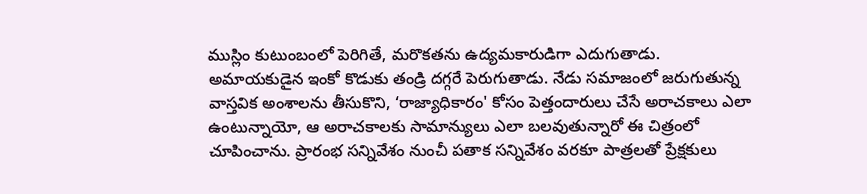ముస్లిం కుటుంబంలో పెరిగితే, మరొకతను ఉద్యమకారుడిగా ఎదుగుతాడు. అమాయకుడైన ఇంకో కొడుకు తండ్రి దగ్గరే పెరుగుతాడు. నేడు సమాజంలో జరుగుతున్న వాస్తవిక అంశాలను తీసుకొని, ‘రాజ్యాధికారం' కోసం పెత్తందారులు చేసే అరాచకాలు ఎలా ఉంటున్నాయో, ఆ అరాచకాలకు సామాన్యులు ఎలా బలవుతున్నారో ఈ చిత్రంలో చూపించాను. ప్రారంభ సన్నివేశం నుంచీ పతాక సన్నివేశం వరకూ పాత్రలతో ప్రేక్షకులు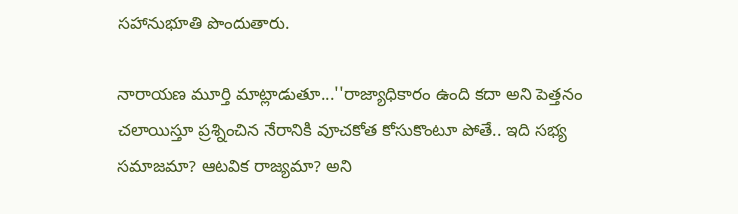సహానుభూతి పొందుతారు.

నారాయణ మూర్తి మాట్లాడుతూ...''రాజ్యాధికారం ఉంది కదా అని పెత్తనం చలాయిస్తూ ప్రశ్నించిన నేరానికి వూచకోత కోసుకొంటూ పోతే.. ఇది సభ్య సమాజమా? ఆటవిక రాజ్యమా? అని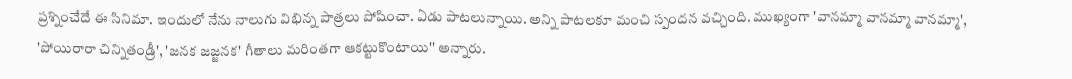ప్రశ్నించేదే ఈ సినిమా. ఇందులో నేను నాలుగు విభిన్న పాత్రలు పోషించా. ఏడు పాటలున్నాయి. అన్ని పాటలకూ మంచి స్పందన వచ్చింది. ముఖ్యంగా 'వానమ్మా వానమ్మా వానమ్మా', 'పోయిరారా చిన్నితండ్రీ', 'జనక జజ్జనక' గీతాలు మరింతగా ఆకట్టుకొంటాయి'' అన్నారు.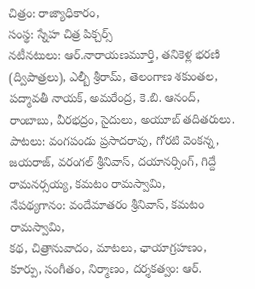చిత్రం: రాజ్యాధికారం,
సంస్థ: స్నేహ చిత్ర పిక్చర్స్
నటీనటులు: ఆర్.నారాయణమూర్తి, తనికెళ్ల భరణి (ద్విపాత్రలు), ఎల్బీ శ్రీరామ్, తెలంగాణ శకుంతల, పద్మావతీ నాయక్, అమరేంద్ర, కె.బి. ఆనంద్, రాంబాబు, వీరభద్రం, సైదులు, అయూబ్ తదితరులు.
పాటలు: వంగపండు ప్రసాదరావు, గోరటి వెంకన్న, జయరాజ్, వరంగల్ శ్రీనివాస్, దయానర్సింగ్, గిద్దే రామనర్సయ్య, కమటం రామస్వామి,
నేపథ్యగానం: వందేమాతరం శ్రీనివాస్, కమటం రామస్వామి,
కథ, చిత్రానువాదం, మాటలు, ఛాయాగ్రహణం, కూర్పు, సంగీతం, నిర్మాణం, దర్శకత్వం: ఆర్.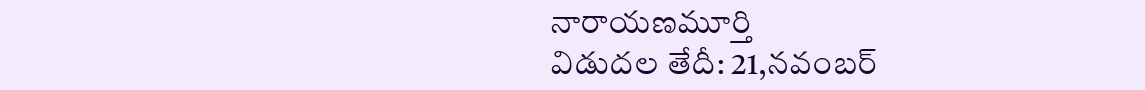నారాయణమూర్తి
విడుదల తేదీ: 21,నవంబర్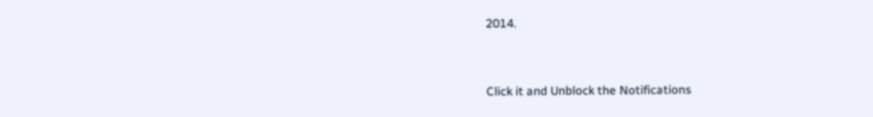2014.


Click it and Unblock the Notifications